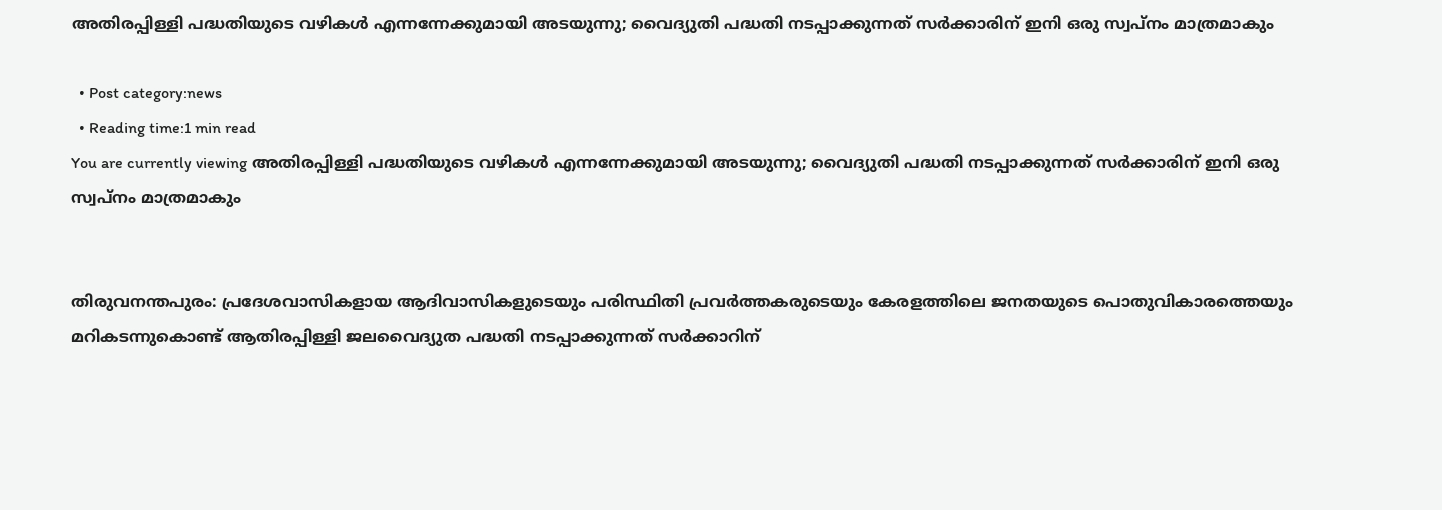അതിരപ്പിള്ളി പദ്ധതിയുടെ വഴികള്‍ എന്നന്നേക്കുമായി അടയുന്നു; വൈദ്യുതി പദ്ധതി നടപ്പാക്കുന്നത് സര്‍ക്കാരിന് ഇനി ഒരു സ്വപ്നം മാത്രമാകും

  • Post category:news
  • Reading time:1 min read
You are currently viewing അതിരപ്പിള്ളി പദ്ധതിയുടെ വഴികള്‍ എന്നന്നേക്കുമായി അടയുന്നു; വൈദ്യുതി പദ്ധതി നടപ്പാക്കുന്നത് സര്‍ക്കാരിന് ഇനി ഒരു സ്വപ്നം മാത്രമാകും


തിരുവനന്തപുരം: പ്രദേശവാസികളായ ആദിവാസികളുടെയും പരിസ്ഥിതി പ്രവര്‍ത്തകരുടെയും കേരളത്തിലെ ജനതയുടെ പൊതുവികാരത്തെയും മറികടന്നുകൊണ്ട്‌ ആതിരപ്പിള്ളി ജലവൈദ്യുത പദ്ധതി നടപ്പാക്കുന്നത് സര്‍ക്കാറിന്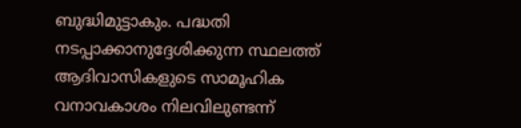ബുദ്ധിമുട്ടാകും. പദ്ധതി നടപ്പാക്കാനുദ്ദേശിക്കുന്ന സ്ഥലത്ത് ആദിവാസികളുടെ സാമൂഹിക വനാവകാശം നിലവിലുണ്ടന്ന്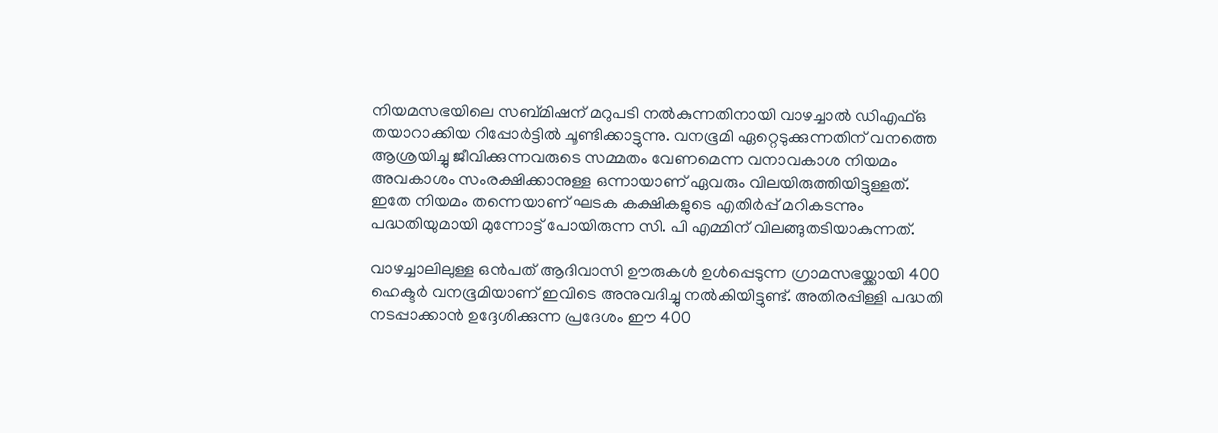നിയമസഭയിലെ സബ്മിഷന് മറുപടി നല്‍കുന്നതിനായി വാഴച്ചാല്‍ ഡിഎഫ്ഒ തയാറാക്കിയ റിപ്പോര്‍ട്ടില്‍ ചൂണ്ടിക്കാട്ടുന്നു. വനഭൂമി ഏറ്റെടുക്കുന്നതിന് വനത്തെ ആശ്രയിച്ചു ജീവിക്കുന്നവരുടെ സമ്മതം വേണമെന്ന വനാവകാശ നിയമം അവകാശം സംരക്ഷിക്കാനുള്ള ഒന്നായാണ് ഏവരും വിലയിരുത്തിയിട്ടുള്ളത്. ഇതേ നിയമം തന്നെയാണ് ഘടക കക്ഷികളുടെ എതിര്‍പ്പ് മറികടന്നും പദ്ധതിയുമായി മുന്നോട്ട് പോയിരുന്ന സി. പി എമ്മിന് വിലങ്ങുതടിയാകുന്നത്.

വാഴച്ചാലിലുള്ള ഒന്‍പത് ആദിവാസി ഊരുകള്‍ ഉള്‍പ്പെടുന്ന ഗ്രാമസഭയ്ക്കായി 400 ഹെക്ടര്‍ വനഭൂമിയാണ് ഇവിടെ അനുവദിച്ചു നല്‍കിയിട്ടുണ്ട്. അതിരപ്പിള്ളി പദ്ധതി നടപ്പാക്കാന്‍ ഉദ്ദേശിക്കുന്ന പ്രദേശം ഈ 400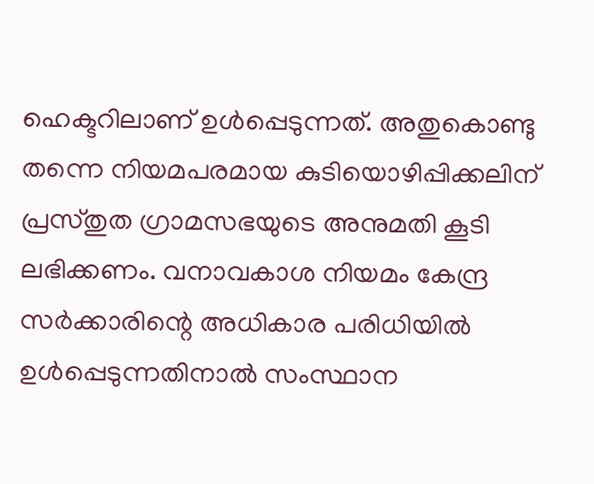ഹെക്ടറിലാണ് ഉള്‍പ്പെടുന്നത്. അതുകൊണ്ടു തന്നെ നിയമപരമായ കുടിയൊഴിപ്പിക്കലിന് പ്രസ്തുത ഗ്രാമസഭയുടെ അനുമതി കൂടി ലഭിക്കണം. വനാവകാശ നിയമം കേന്ദ്ര സര്‍ക്കാരിന്റെ അധികാര പരിധിയില്‍ ഉള്‍പ്പെടുന്നതിനാല്‍ സംസ്ഥാന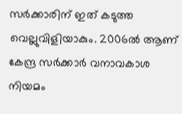സര്‍ക്കാരിന് ഇത് കടുത്ത വെല്ലുവിളിയാകും. 2006ല്‍ ആണ് കേന്ദ്ര സര്‍ക്കാര്‍ വനാവകാശ നിയമം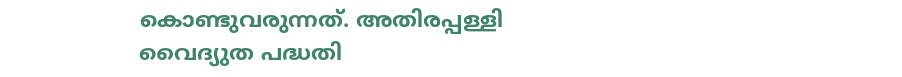കൊണ്ടുവരുന്നത്. അതിരപ്പള്ളി വൈദ്യുത പദ്ധതി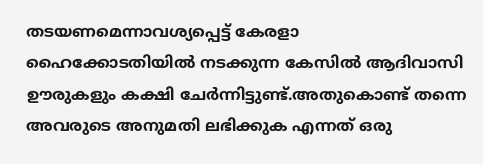തടയണമെന്നാവശ്യപ്പെട്ട് കേരളാ ഹൈക്കോടതിയില്‍ നടക്കുന്ന കേസില്‍ ആദിവാസി ഊരുകളും കക്ഷി ചേര്‍ന്നിട്ടുണ്ട്.അതുകൊണ്ട് തന്നെ അവരുടെ അനുമതി ലഭിക്കുക എന്നത് ഒരു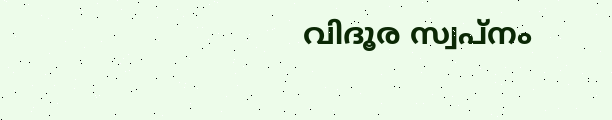വിദൂര സ്വപ്നം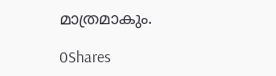മാത്രമാകും.

0Shares